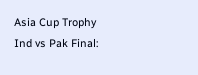Asia Cup Trophy Ind vs Pak Final: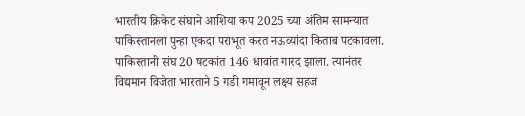भारतीय क्रिकेट संघाने आशिया कप 2025 च्या अंतिम सामन्यात पाकिस्तानला पुन्हा एकदा पराभूत करत नऊव्यांदा किताब पटकावला. पाकिस्तानी संघ 20 षटकांत 146 धावांत गारद झाला. त्यानंतर विद्यमान विजेता भारताने 5 गडी गमावून लक्ष्य सहज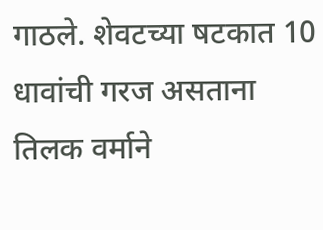गाठले. शेवटच्या षटकात 10 धावांची गरज असताना तिलक वर्माने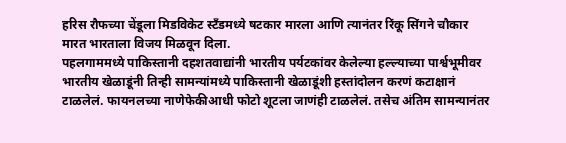हरिस रौफच्या चेंडूला मिडविकेट स्टँडमध्ये षटकार मारला आणि त्यानंतर रिंकू सिंगने चौकार मारत भारताला विजय मिळवून दिला.
पहलगाममध्ये पाकिस्तानी दहशतवाद्यांनी भारतीय पर्यटकांवर केलेल्या हल्ल्याच्या पार्श्वभूमीवर भारतीय खेळाडूंनी तिन्ही सामन्यांमध्ये पाकिस्तानी खेळाडूंशी हस्तांदोलन करणं कटाक्षानं टाळलेलं. फायनलच्या नाणेफेकीआधी फोटो शूटला जाणंही टाळलेलं. तसेच अंतिम सामन्यानंतर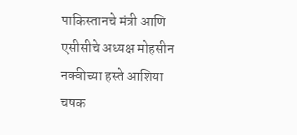पाकिस्तानचे मंत्री आणि एसीसीचे अध्यक्ष मोहसीन नक्वीच्या हस्ते आशिया चषक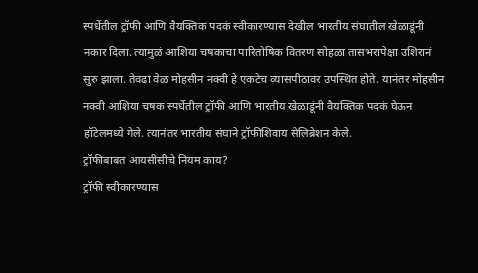स्पर्धेतील ट्रॉफी आणि वैयक्तिक पदकं स्वीकारण्यास देखील भारतीय संघातील खेळाडूंनी नकार दिला. त्यामुळं आशिया चषकाचा पारितोषिक वितरण सोहळा तासभरापेक्षा उशिरानं सुरु झाला. तेवढा वेळ मोहसीन नक्वी हे एकटेच व्यासपीठावर उपस्थित होते. यानंतर मोहसीन नक्वी आशिया चषक स्पर्धेतील ट्रॉफी आणि भारतीय खेळाडूंनी वैयक्तिक पदकं घेऊन हॉटेलमध्ये गेले. त्यानंतर भारतीय संघाने ट्रॉफीशिवाय सेलिब्रेशन केले.
ट्रॉफीबाबत आयसीसीचे नियम काय?
ट्रॉफी स्वीकारण्यास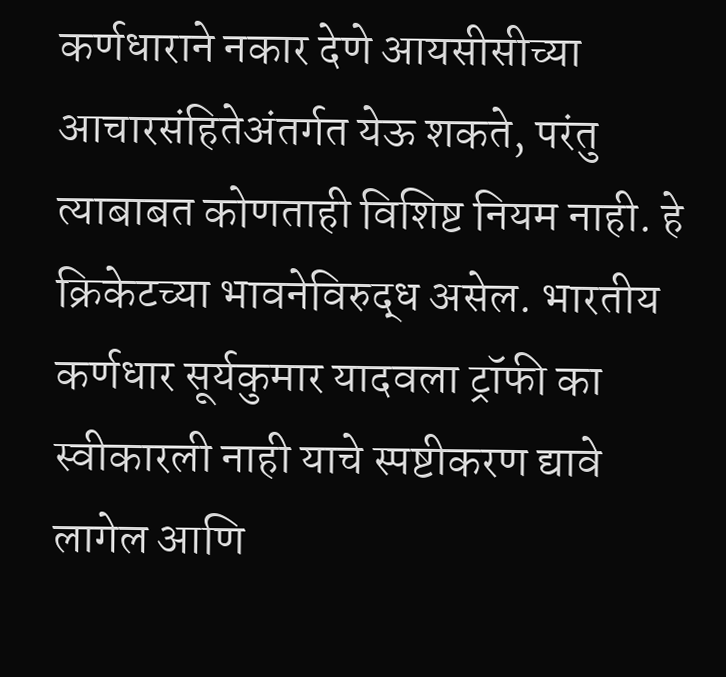कर्णधाराने नकार देणे आयसीसीच्या आचारसंहितेअंतर्गत येऊ शकते, परंतु त्याबाबत कोणताही विशिष्ट नियम नाही. हे क्रिकेटच्या भावनेविरुद्ध असेल. भारतीय कर्णधार सूर्यकुमार यादवला ट्रॉफी का स्वीकारली नाही याचे स्पष्टीकरण द्यावे लागेल आणि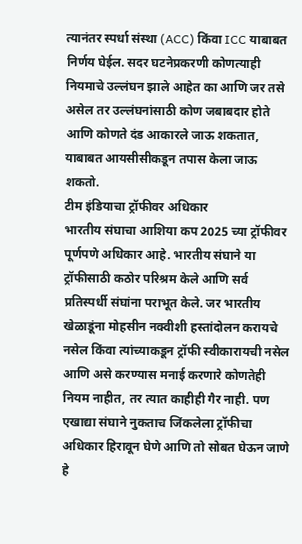त्यानंतर स्पर्धा संस्था (ACC) किंवा ICC याबाबत निर्णय घेईल. सदर घटनेप्रकरणी कोणत्याही नियमाचे उल्लंघन झाले आहेत का आणि जर तसे असेल तर उल्लंघनांसाठी कोण जबाबदार होते आणि कोणते दंड आकारले जाऊ शकतात, याबाबत आयसीसीकडून तपास केला जाऊ शकतो.
टीम इंडियाचा ट्रॉफीवर अधिकार
भारतीय संघाचा आशिया कप 2025 च्या ट्रॉफीवर पूर्णपणे अधिकार आहे. भारतीय संघाने या ट्रॉफीसाठी कठोर परिश्रम केले आणि सर्व प्रतिस्पर्धी संघांना पराभूत केले. जर भारतीय खेळाडूंना मोहसीन नक्वीशी हस्तांदोलन करायचे नसेल किंवा त्यांच्याकडून ट्रॉफी स्वीकारायची नसेल आणि असे करण्यास मनाई करणारे कोणतेही नियम नाहीत, तर त्यात काहीही गैर नाही. पण एखाद्या संघाने नुकताच जिंकलेला ट्रॉफीचा अधिकार हिरावून घेणे आणि तो सोबत घेऊन जाणे हे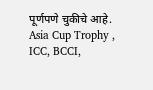पूर्णपणे चुकीचे आहे.
Asia Cup Trophy , ICC, BCCI,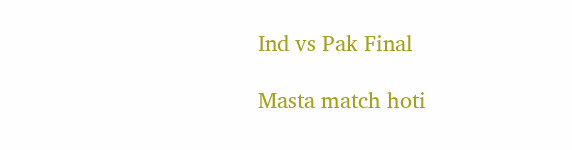Ind vs Pak Final

Masta match hoti